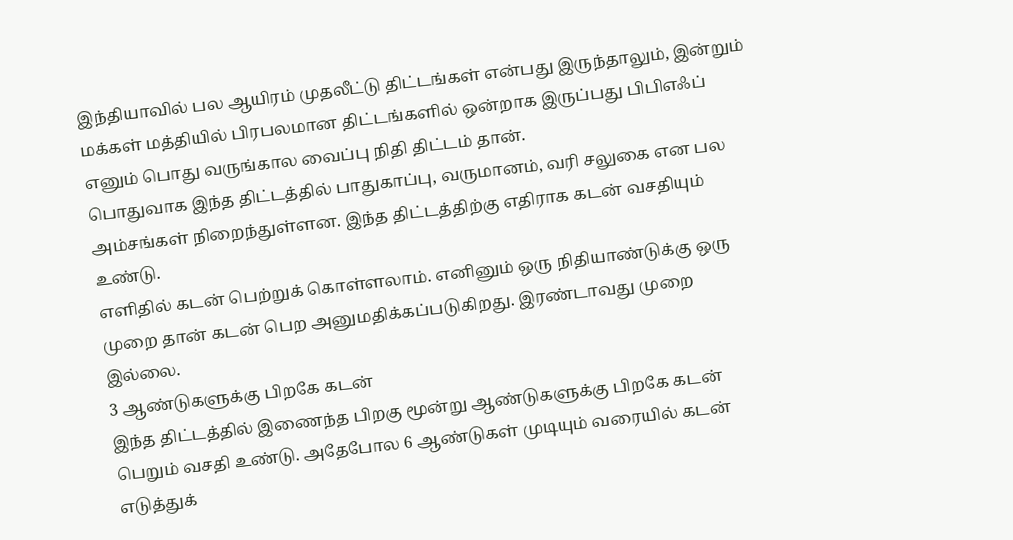இந்தியாவில் பல ஆயிரம் முதலீட்டு திட்டங்கள் என்பது இருந்தாலும், இன்றும் மக்கள் மத்தியில் பிரபலமான திட்டங்களில் ஒன்றாக இருப்பது பிபிஎஃப் எனும் பொது வருங்கால வைப்பு நிதி திட்டம் தான்.
பொதுவாக இந்த திட்டத்தில் பாதுகாப்பு, வருமானம், வரி சலுகை என பல அம்சங்கள் நிறைந்துள்ளன. இந்த திட்டத்திற்கு எதிராக கடன் வசதியும் உண்டு.
எளிதில் கடன் பெற்றுக் கொள்ளலாம். எனினும் ஒரு நிதியாண்டுக்கு ஒரு முறை தான் கடன் பெற அனுமதிக்கப்படுகிறது. இரண்டாவது முறை இல்லை.
3 ஆண்டுகளுக்கு பிறகே கடன்
இந்த திட்டத்தில் இணைந்த பிறகு மூன்று ஆண்டுகளுக்கு பிறகே கடன் பெறும் வசதி உண்டு. அதேபோல 6 ஆண்டுகள் முடியும் வரையில் கடன் எடுத்துக்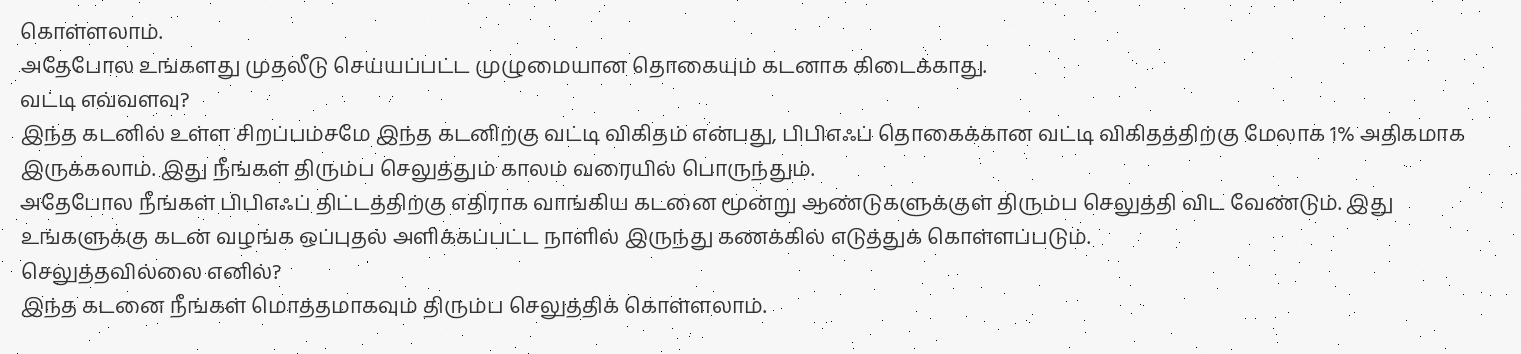கொள்ளலாம்.
அதேபோல உங்களது முதலீடு செய்யப்பட்ட முழுமையான தொகையும் கடனாக கிடைக்காது.
வட்டி எவ்வளவு?
இந்த கடனில் உள்ள சிறப்பம்சமே இந்த கடனிற்கு வட்டி விகிதம் என்பது, பிபிஎஃப் தொகைக்கான வட்டி விகிதத்திற்கு மேலாக 1% அதிகமாக இருக்கலாம். இது நீங்கள் திரும்ப செலுத்தும் காலம் வரையில் பொருந்தும்.
அதேபோல நீங்கள் பிபிஎஃப் திட்டத்திற்கு எதிராக வாங்கிய கடனை மூன்று ஆண்டுகளுக்குள் திரும்ப செலுத்தி விட வேண்டும். இது உங்களுக்கு கடன் வழங்க ஒப்புதல் அளிக்கப்பட்ட நாளில் இருந்து கணக்கில் எடுத்துக் கொள்ளப்படும்.
செலுத்தவில்லை எனில்?
இந்த கடனை நீங்கள் மொத்தமாகவும் திரும்ப செலுத்திக் கொள்ளலாம்.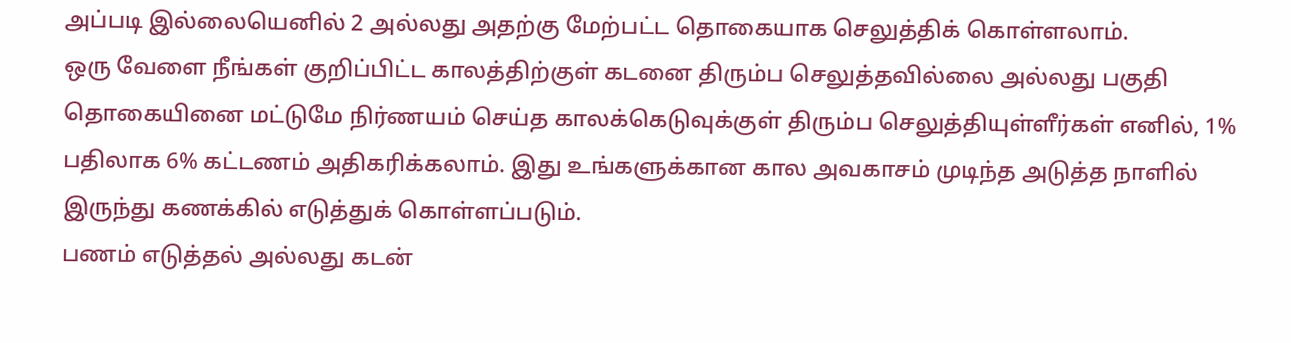அப்படி இல்லையெனில் 2 அல்லது அதற்கு மேற்பட்ட தொகையாக செலுத்திக் கொள்ளலாம்.
ஒரு வேளை நீங்கள் குறிப்பிட்ட காலத்திற்குள் கடனை திரும்ப செலுத்தவில்லை அல்லது பகுதி தொகையினை மட்டுமே நிர்ணயம் செய்த காலக்கெடுவுக்குள் திரும்ப செலுத்தியுள்ளீர்கள் எனில், 1% பதிலாக 6% கட்டணம் அதிகரிக்கலாம். இது உங்களுக்கான கால அவகாசம் முடிந்த அடுத்த நாளில் இருந்து கணக்கில் எடுத்துக் கொள்ளப்படும்.
பணம் எடுத்தல் அல்லது கடன்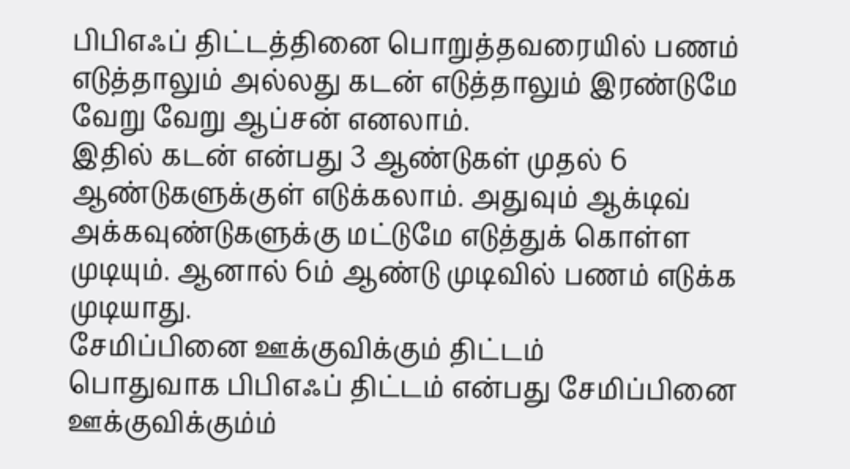பிபிஎஃப் திட்டத்தினை பொறுத்தவரையில் பணம் எடுத்தாலும் அல்லது கடன் எடுத்தாலும் இரண்டுமே வேறு வேறு ஆப்சன் எனலாம்.
இதில் கடன் என்பது 3 ஆண்டுகள் முதல் 6 ஆண்டுகளுக்குள் எடுக்கலாம். அதுவும் ஆக்டிவ் அக்கவுண்டுகளுக்கு மட்டுமே எடுத்துக் கொள்ள முடியும். ஆனால் 6ம் ஆண்டு முடிவில் பணம் எடுக்க முடியாது.
சேமிப்பினை ஊக்குவிக்கும் திட்டம்
பொதுவாக பிபிஎஃப் திட்டம் என்பது சேமிப்பினை ஊக்குவிக்கும்ம்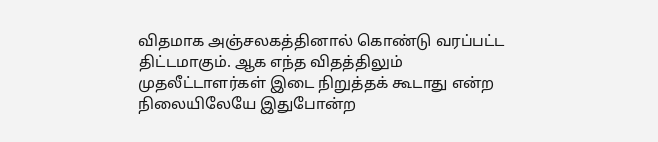விதமாக அஞ்சலகத்தினால் கொண்டு வரப்பட்ட திட்டமாகும். ஆக எந்த விதத்திலும் முதலீட்டாளர்கள் இடை நிறுத்தக் கூடாது என்ற நிலையிலேயே இதுபோன்ற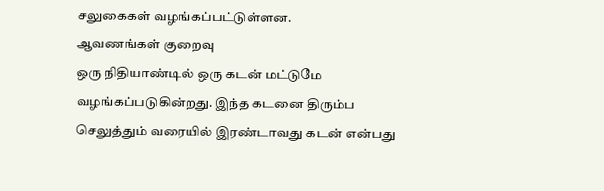சலுகைகள் வழங்கப்பட்டுள்ளன.
ஆவணங்கள் குறைவு
ஒரு நிதியாண்டில் ஒரு கடன் மட்டுமே வழங்கப்படுகின்றது. இந்த கடனை திரும்ப செலுத்தும் வரையில் இரண்டாவது கடன் என்பது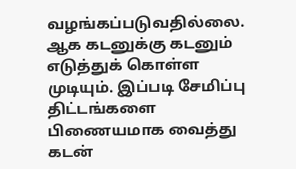வழங்கப்படுவதில்லை. ஆக கடனுக்கு கடனும் எடுத்துக் கொள்ள முடியும். இப்படி சேமிப்பு திட்டங்களை பிணையமாக வைத்து கடன்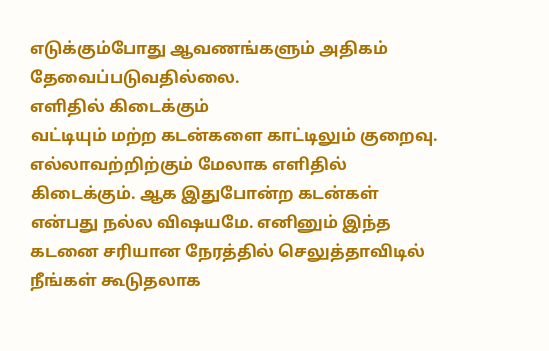எடுக்கும்போது ஆவணங்களும் அதிகம் தேவைப்படுவதில்லை.
எளிதில் கிடைக்கும்
வட்டியும் மற்ற கடன்களை காட்டிலும் குறைவு. எல்லாவற்றிற்கும் மேலாக எளிதில் கிடைக்கும். ஆக இதுபோன்ற கடன்கள் என்பது நல்ல விஷயமே. எனினும் இந்த கடனை சரியான நேரத்தில் செலுத்தாவிடில் நீங்கள் கூடுதலாக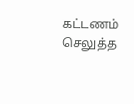கட்டணம் செலுத்த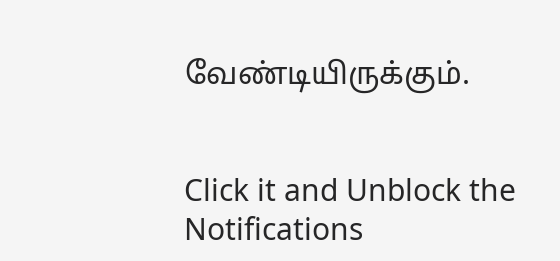வேண்டியிருக்கும்.


Click it and Unblock the Notifications